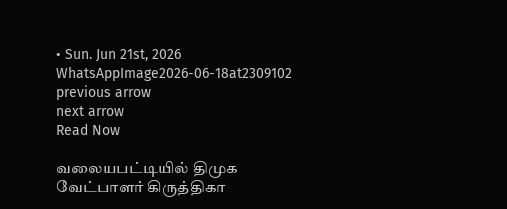• Sun. Jun 21st, 2026
WhatsAppImage2026-06-18at2309102
previous arrow
next arrow
Read Now

வலையபட்டியில் திமுக வேட்பாளர் கிருத்திகா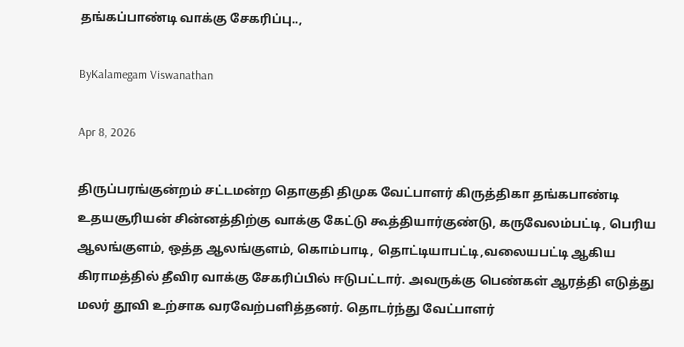தங்கப்பாண்டி வாக்கு சேகரிப்பு..,

ByKalamegam Viswanathan

Apr 8, 2026

திருப்பரங்குன்றம் சட்டமன்ற தொகுதி திமுக வேட்பாளர் கிருத்திகா தங்கபாண்டி உதயசூரியன் சின்னத்திற்கு வாக்கு கேட்டு கூத்தியார்குண்டு, கருவேலம்பட்டி, பெரிய ஆலங்குளம், ஒத்த ஆலங்குளம், கொம்பாடி, தொட்டியாபட்டி,வலையபட்டி ஆகிய கிராமத்தில் தீவிர வாக்கு சேகரிப்பில் ஈடுபட்டார். அவருக்கு பெண்கள் ஆரத்தி எடுத்து மலர் தூவி உற்சாக வரவேற்பளித்தனர். தொடர்ந்து வேட்பாளர்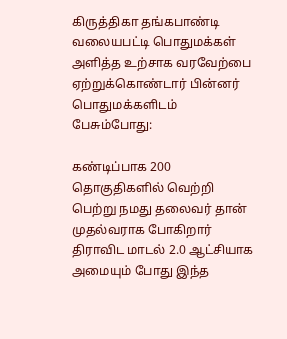கிருத்திகா தங்கபாண்டி வலையபட்டி பொதுமக்கள் அளித்த உற்சாக வரவேற்பை ஏற்றுக்கொண்டார் பின்னர் பொதுமக்களிடம் பேசும்போது:

கண்டிப்பாக 200 தொகுதிகளில் வெற்றி பெற்று நமது தலைவர் தான் முதல்வராக போகிறார் திராவிட மாடல் 2.0 ஆட்சியாக அமையும் போது இந்த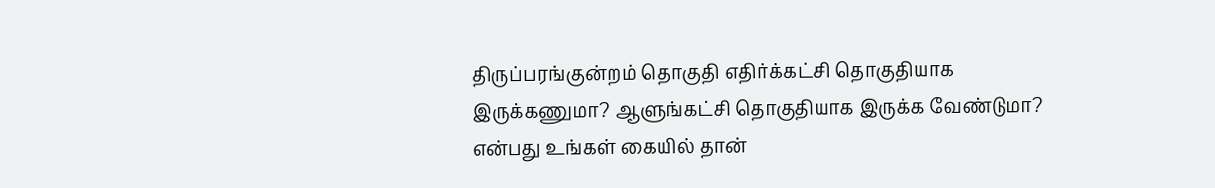திருப்பரங்குன்றம் தொகுதி எதிர்க்கட்சி தொகுதியாக இருக்கணுமா? ஆளுங்கட்சி தொகுதியாக இருக்க வேண்டுமா? என்பது உங்கள் கையில் தான்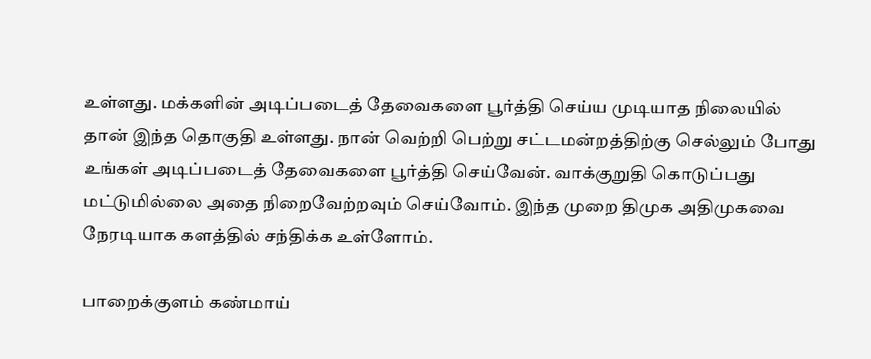உள்ளது. மக்களின் அடிப்படைத் தேவைகளை பூர்த்தி செய்ய முடியாத நிலையில் தான் இந்த தொகுதி உள்ளது. நான் வெற்றி பெற்று சட்டமன்றத்திற்கு செல்லும் போது உங்கள் அடிப்படைத் தேவைகளை பூர்த்தி செய்வேன். வாக்குறுதி கொடுப்பது மட்டுமில்லை அதை நிறைவேற்றவும் செய்வோம். இந்த முறை திமுக அதிமுகவை நேரடியாக களத்தில் சந்திக்க உள்ளோம்.

பாறைக்குளம் கண்மாய்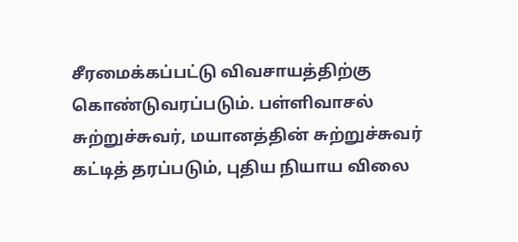சீரமைக்கப்பட்டு விவசாயத்திற்கு கொண்டுவரப்படும். பள்ளிவாசல் சுற்றுச்சுவர், மயானத்தின் சுற்றுச்சுவர் கட்டித் தரப்படும், புதிய நியாய விலை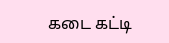கடை கட்டி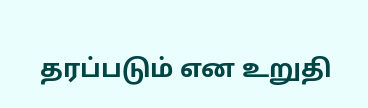தரப்படும் என உறுதி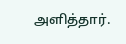அளித்தார்.